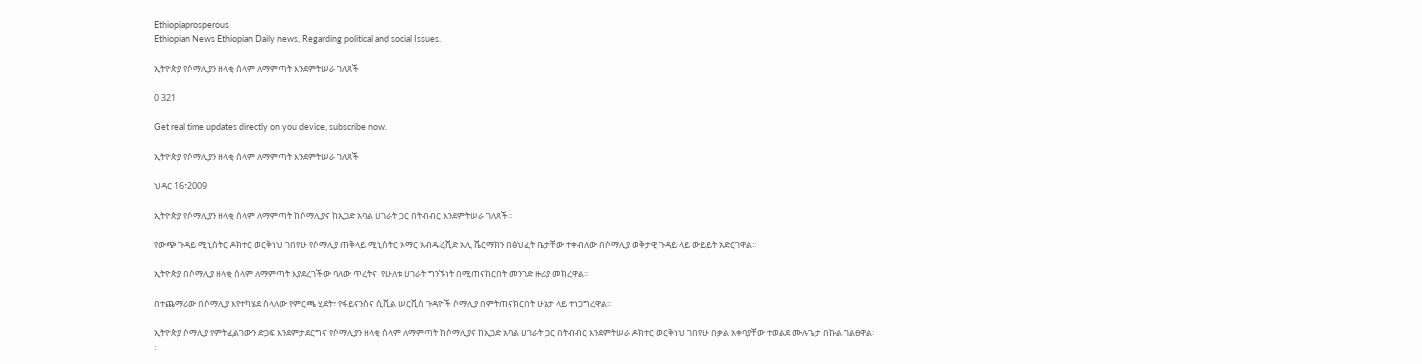Ethiopiaprosperous
Ethiopian News Ethiopian Daily news, Regarding political and social Issues.

ኢትዮጵያ የሶማሊያን ዘላቂ ሰላም ለማምጣት እንደምትሠራ ገለጸች

0 321

Get real time updates directly on you device, subscribe now.

ኢትዮጵያ የሶማሊያን ዘላቂ ሰላም ለማምጣት እንደምትሠራ ገለጸች

ህዳር 16፣2009

ኢትዮጵያ የሶማሊያን ዘላቂ ሰላም ለማምጣት ከሶማሊያና ከኢጋድ አባል ሀገራት ጋር በትብብር እንደምትሠራ ገለጸች።

የውጭ ጉዳይ ሚኒስትር ዶክተር ወርቅነህ ገበየሁ የሶማሊያ ጠቅላይ ሚኒስትር ኦማር አብዱረሺድ አሊ ሼርማክን በፅህፈት ቤታቸው ተቀብለው በሶማሊያ ወቅታዊ ጉዳይ ላይ ውይይት አድርገዋል፡፡

ኢትዮጵያ በሶማሊያ ዘላቂ ሰላም ለማምጣት እያደረገችው ባለው ጥረትና  የሁለቱ ሀገራት ግንኙነት በሚጠናከርበት መንገድ ዙሪያ መክረዋል፡፡

በተጨማሪው በሶማሊያ እየተካሄደ ስላለው የምርጫ ሂደት፣ የፋይናንስና ሲቪል ሠርቪስ ጉዳዮች ሶማሊያ በምትጠናክርበት ሁኔታ ላይ ተነጋግረዋል፡፡

ኢትዮጵያ ሶማሊያ የምትፈልገውን ድጋፍ እንደምታደርግና የሶማሊያን ዘላቂ ሰላም ለማምጣት ከሶማሊያና ከኢጋድ አባል ሀገራት ጋር በትብብር እንደምትሠራ ዶክተር ወርቅነህ ገበየሁ በቃል አቀባያቸው ተወልደ ሙሉጌታ በኩል ገልፀዋል፡፡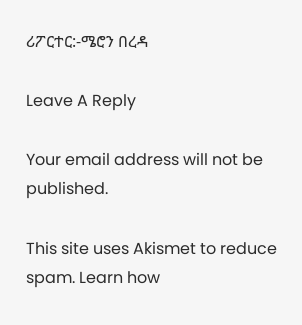ሪፖርተር:-ሜሮን በረዳ

Leave A Reply

Your email address will not be published.

This site uses Akismet to reduce spam. Learn how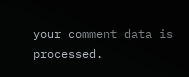your comment data is processed.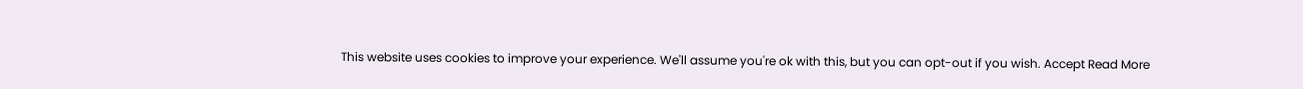This website uses cookies to improve your experience. We'll assume you're ok with this, but you can opt-out if you wish. Accept Read More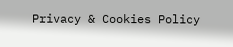Privacy & Cookies Policy